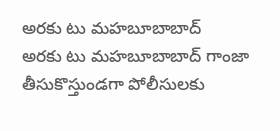అరకు టు మహబూబాబాద్
అరకు టు మహబూబాబాద్ గాంజా తీసుకొస్తుండగా పోలీసులకు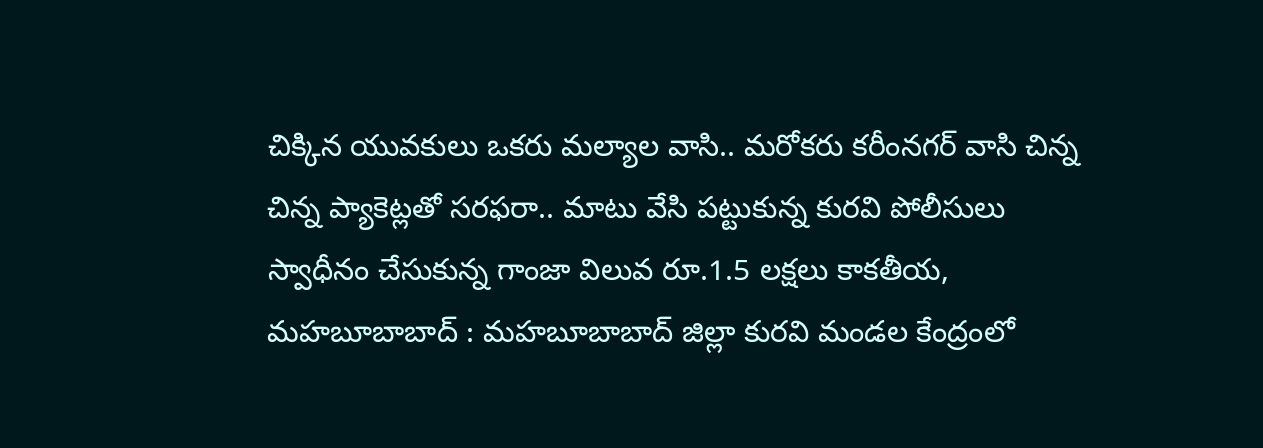చిక్కిన యువకులు ఒకరు మల్యాల వాసి.. మరోకరు కరీంనగర్ వాసి చిన్న చిన్న ప్యాకెట్లతో సరఫరా.. మాటు వేసి పట్టుకున్న కురవి పోలీసులు స్వాధీనం చేసుకున్న గాంజా విలువ రూ.1.5 లక్షలు కాకతీయ, మహబూబాబాద్ : మహబూబాబాద్ జిల్లా కురవి మండల కేంద్రంలో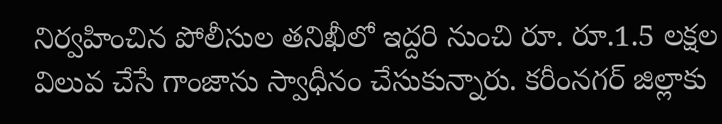నిర్వహించిన పోలీసుల తనిఖీలో ఇద్దరి నుంచి రూ. రూ.1.5 లక్షల విలువ చేసే గాంజాను స్వాధీనం చేసుకున్నారు. కరీంనగర్ జిల్లాకు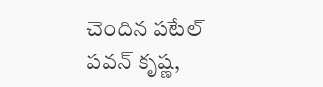చెందిన పటేల్ పవన్ కృష్ణ,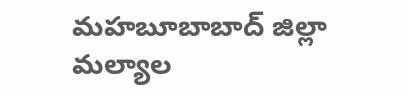మహబూబాబాద్ జిల్లా మల్యాల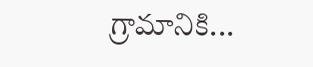గ్రామానికి...